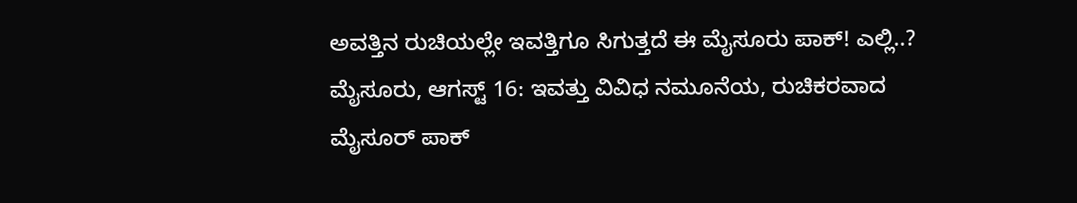ಅವತ್ತಿನ ರುಚಿಯಲ್ಲೇ ಇವತ್ತಿಗೂ ಸಿಗುತ್ತದೆ ಈ ಮೈಸೂರು ಪಾಕ್! ಎಲ್ಲಿ..?
ಮೈಸೂರು, ಆಗಸ್ಟ್ 16: ಇವತ್ತು ವಿವಿಧ ನಮೂನೆಯ, ರುಚಿಕರವಾದ ಮೈಸೂರ್ ಪಾಕ್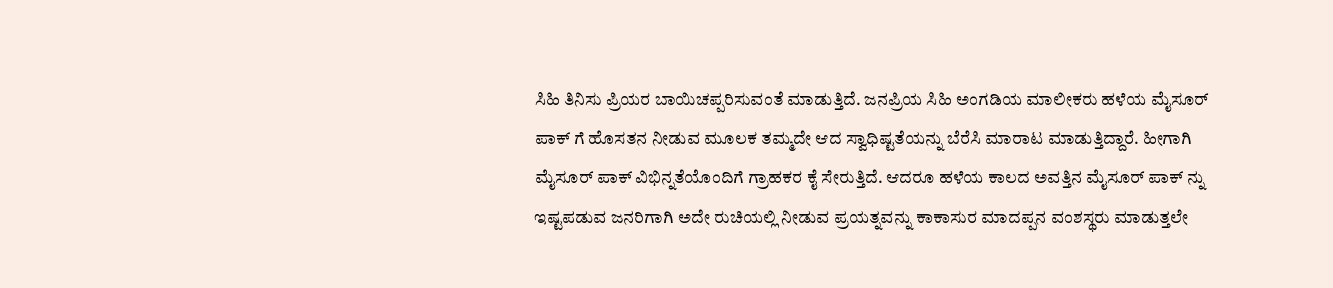ಸಿಹಿ ತಿನಿಸು ಪ್ರಿಯರ ಬಾಯಿಚಪ್ಪರಿಸುವಂತೆ ಮಾಡುತ್ತಿದೆ. ಜನಪ್ರಿಯ ಸಿಹಿ ಅಂಗಡಿಯ ಮಾಲೀಕರು ಹಳೆಯ ಮೈಸೂರ್ ಪಾಕ್ ಗೆ ಹೊಸತನ ನೀಡುವ ಮೂಲಕ ತಮ್ಮದೇ ಆದ ಸ್ವಾಧಿಷ್ಟತೆಯನ್ನು ಬೆರೆಸಿ ಮಾರಾಟ ಮಾಡುತ್ತಿದ್ದಾರೆ. ಹೀಗಾಗಿ ಮೈಸೂರ್ ಪಾಕ್ ವಿಭಿನ್ನತೆಯೊಂದಿಗೆ ಗ್ರಾಹಕರ ಕೈ ಸೇರುತ್ತಿದೆ. ಆದರೂ ಹಳೆಯ ಕಾಲದ ಅವತ್ತಿನ ಮೈಸೂರ್ ಪಾಕ್ ನ್ನು ಇಷ್ಟಪಡುವ ಜನರಿಗಾಗಿ ಅದೇ ರುಚಿಯಲ್ಲಿ ನೀಡುವ ಪ್ರಯತ್ನವನ್ನು ಕಾಕಾಸುರ ಮಾದಪ್ಪನ ವಂಶಸ್ಥರು ಮಾಡುತ್ತಲೇ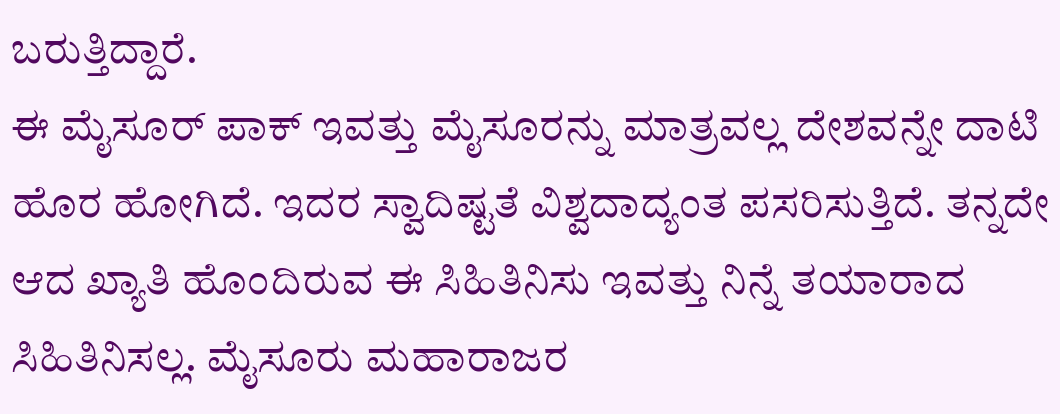ಬರುತ್ತಿದ್ದಾರೆ.
ಈ ಮೈಸೂರ್ ಪಾಕ್ ಇವತ್ತು ಮೈಸೂರನ್ನು ಮಾತ್ರವಲ್ಲ ದೇಶವನ್ನೇ ದಾಟಿ ಹೊರ ಹೋಗಿದೆ. ಇದರ ಸ್ವಾದಿಷ್ಟತೆ ವಿಶ್ವದಾದ್ಯಂತ ಪಸರಿಸುತ್ತಿದೆ. ತನ್ನದೇ ಆದ ಖ್ಯಾತಿ ಹೊಂದಿರುವ ಈ ಸಿಹಿತಿನಿಸು ಇವತ್ತು ನಿನ್ನೆ ತಯಾರಾದ ಸಿಹಿತಿನಿಸಲ್ಲ. ಮೈಸೂರು ಮಹಾರಾಜರ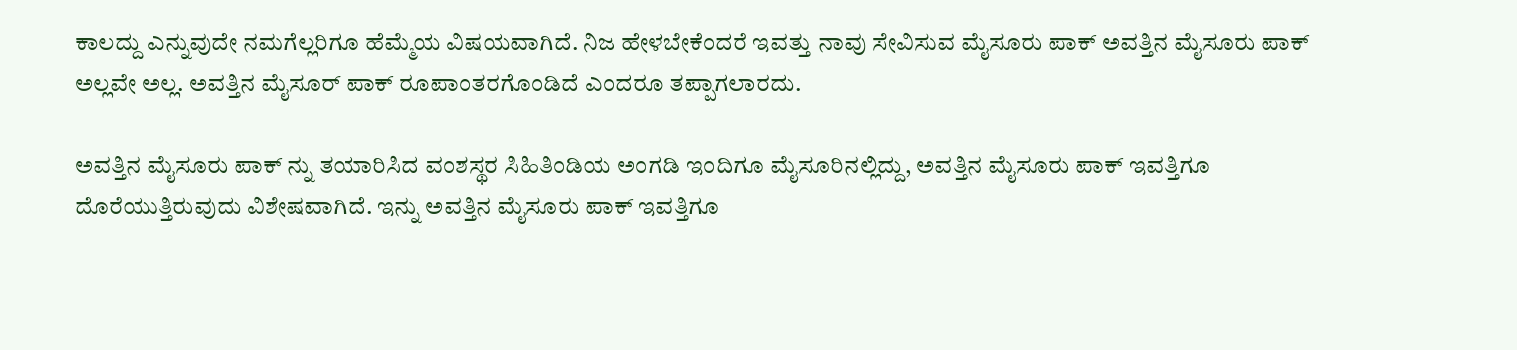ಕಾಲದ್ದು ಎನ್ನುವುದೇ ನಮಗೆಲ್ಲರಿಗೂ ಹೆಮ್ಮೆಯ ವಿಷಯವಾಗಿದೆ. ನಿಜ ಹೇಳಬೇಕೆಂದರೆ ಇವತ್ತು ನಾವು ಸೇವಿಸುವ ಮೈಸೂರು ಪಾಕ್ ಅವತ್ತಿನ ಮೈಸೂರು ಪಾಕ್ ಅಲ್ಲವೇ ಅಲ್ಲ. ಅವತ್ತಿನ ಮೈಸೂರ್ ಪಾಕ್ ರೂಪಾಂತರಗೊಂಡಿದೆ ಎಂದರೂ ತಪ್ಪಾಗಲಾರದು.

ಅವತ್ತಿನ ಮೈಸೂರು ಪಾಕ್ ನ್ನು ತಯಾರಿಸಿದ ವಂಶಸ್ಥರ ಸಿಹಿತಿಂಡಿಯ ಅಂಗಡಿ ಇಂದಿಗೂ ಮೈಸೂರಿನಲ್ಲಿದ್ದು, ಅವತ್ತಿನ ಮೈಸೂರು ಪಾಕ್ ಇವತ್ತಿಗೂ ದೊರೆಯುತ್ತಿರುವುದು ವಿಶೇಷವಾಗಿದೆ. ಇನ್ನು ಅವತ್ತಿನ ಮೈಸೂರು ಪಾಕ್ ಇವತ್ತಿಗೂ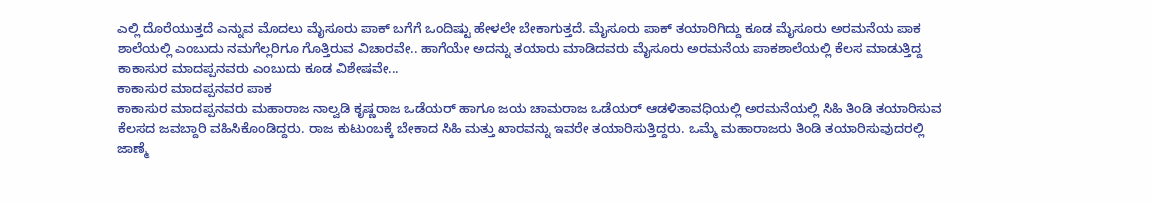ಎಲ್ಲಿ ದೊರೆಯುತ್ತದೆ ಎನ್ನುವ ಮೊದಲು ಮೈಸೂರು ಪಾಕ್ ಬಗೆಗೆ ಒಂದಿಷ್ಟು ಹೇಳಲೇ ಬೇಕಾಗುತ್ತದೆ. ಮೈಸೂರು ಪಾಕ್ ತಯಾರಿಗಿದ್ದು ಕೂಡ ಮೈಸೂರು ಅರಮನೆಯ ಪಾಕ ಶಾಲೆಯಲ್ಲಿ ಎಂಬುದು ನಮಗೆಲ್ಲರಿಗೂ ಗೊತ್ತಿರುವ ವಿಚಾರವೇ.. ಹಾಗೆಯೇ ಅದನ್ನು ತಯಾರು ಮಾಡಿದವರು ಮೈಸೂರು ಅರಮನೆಯ ಪಾಕಶಾಲೆಯಲ್ಲಿ ಕೆಲಸ ಮಾಡುತ್ತಿದ್ದ ಕಾಕಾಸುರ ಮಾದಪ್ಪನವರು ಎಂಬುದು ಕೂಡ ವಿಶೇಷವೇ...
ಕಾಕಾಸುರ ಮಾದಪ್ಪನವರ ಪಾಕ
ಕಾಕಾಸುರ ಮಾದಪ್ಪನವರು ಮಹಾರಾಜ ನಾಲ್ವಡಿ ಕೃಷ್ಣರಾಜ ಒಡೆಯರ್ ಹಾಗೂ ಜಯ ಚಾಮರಾಜ ಒಡೆಯರ್ ಆಡಳಿತಾವಧಿಯಲ್ಲಿ ಅರಮನೆಯಲ್ಲಿ ಸಿಹಿ ತಿಂಡಿ ತಯಾರಿಸುವ ಕೆಲಸದ ಜವಬ್ದಾರಿ ವಹಿಸಿಕೊಂಡಿದ್ದರು. ರಾಜ ಕುಟುಂಬಕ್ಕೆ ಬೇಕಾದ ಸಿಹಿ ಮತ್ತು ಖಾರವನ್ನು ಇವರೇ ತಯಾರಿಸುತ್ತಿದ್ದರು. ಒಮ್ಮೆ ಮಹಾರಾಜರು ತಿಂಡಿ ತಯಾರಿಸುವುದರಲ್ಲಿ ಜಾಣ್ಮೆ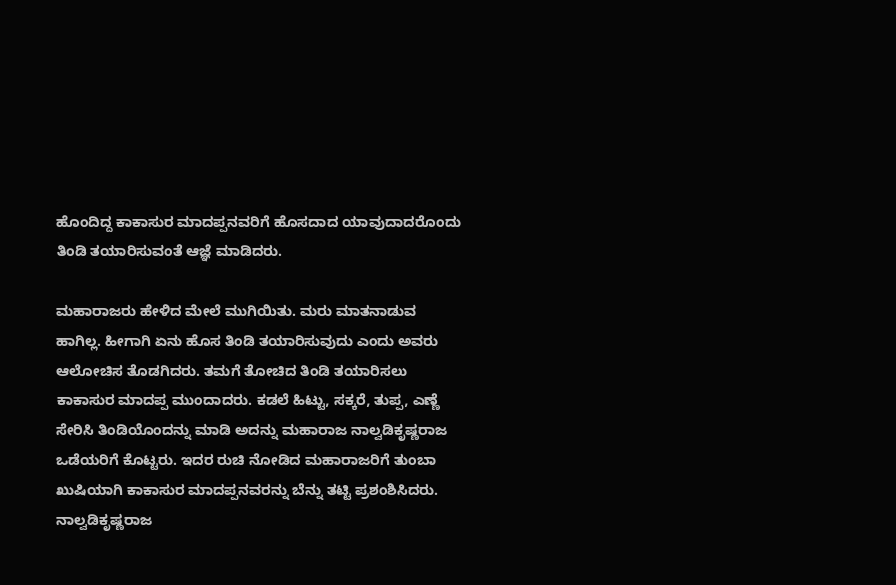ಹೊಂದಿದ್ದ ಕಾಕಾಸುರ ಮಾದಪ್ಪನವರಿಗೆ ಹೊಸದಾದ ಯಾವುದಾದರೊಂದು ತಿಂಡಿ ತಯಾರಿಸುವಂತೆ ಆಜ್ಞೆ ಮಾಡಿದರು.

ಮಹಾರಾಜರು ಹೇಳಿದ ಮೇಲೆ ಮುಗಿಯಿತು. ಮರು ಮಾತನಾಡುವ ಹಾಗಿಲ್ಲ. ಹೀಗಾಗಿ ಏನು ಹೊಸ ತಿಂಡಿ ತಯಾರಿಸುವುದು ಎಂದು ಅವರು ಆಲೋಚಿಸ ತೊಡಗಿದರು. ತಮಗೆ ತೋಚಿದ ತಿಂಡಿ ತಯಾರಿಸಲು ಕಾಕಾಸುರ ಮಾದಪ್ಪ ಮುಂದಾದರು. ಕಡಲೆ ಹಿಟ್ಟು, ಸಕ್ಕರೆ, ತುಪ್ಪ, ಎಣ್ಣೆ ಸೇರಿಸಿ ತಿಂಡಿಯೊಂದನ್ನು ಮಾಡಿ ಅದನ್ನು ಮಹಾರಾಜ ನಾಲ್ವಡಿಕೃಷ್ಣರಾಜ ಒಡೆಯರಿಗೆ ಕೊಟ್ಟರು. ಇದರ ರುಚಿ ನೋಡಿದ ಮಹಾರಾಜರಿಗೆ ತುಂಬಾ ಖುಷಿಯಾಗಿ ಕಾಕಾಸುರ ಮಾದಪ್ಪನವರನ್ನು ಬೆನ್ನು ತಟ್ಟಿ ಪ್ರಶಂಶಿಸಿದರು.
ನಾಲ್ವಡಿಕೃಷ್ಣರಾಜ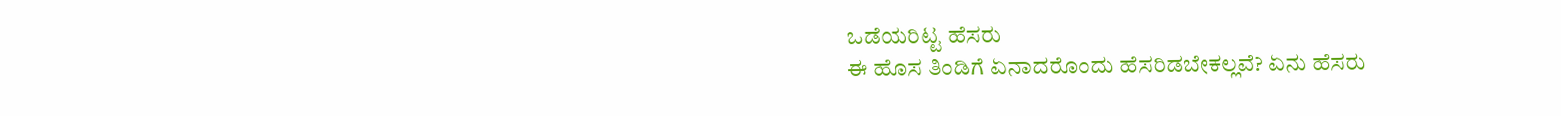ಒಡೆಯರಿಟ್ಟ ಹೆಸರು
ಈ ಹೊಸ ತಿಂಡಿಗೆ ಏನಾದರೊಂದು ಹೆಸರಿಡಬೇಕಲ್ಲವೆ? ಏನು ಹೆಸರು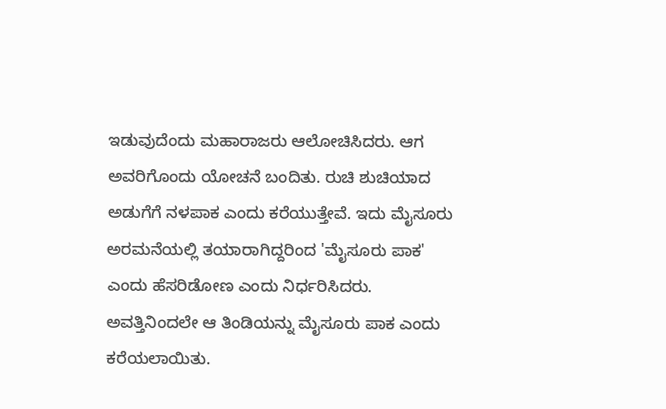ಇಡುವುದೆಂದು ಮಹಾರಾಜರು ಆಲೋಚಿಸಿದರು. ಆಗ ಅವರಿಗೊಂದು ಯೋಚನೆ ಬಂದಿತು. ರುಚಿ ಶುಚಿಯಾದ ಅಡುಗೆಗೆ ನಳಪಾಕ ಎಂದು ಕರೆಯುತ್ತೇವೆ. ಇದು ಮೈಸೂರು ಅರಮನೆಯಲ್ಲಿ ತಯಾರಾಗಿದ್ದರಿಂದ 'ಮೈಸೂರು ಪಾಕ' ಎಂದು ಹೆಸರಿಡೋಣ ಎಂದು ನಿರ್ಧರಿಸಿದರು. ಅವತ್ತಿನಿಂದಲೇ ಆ ತಿಂಡಿಯನ್ನು ಮೈಸೂರು ಪಾಕ ಎಂದು ಕರೆಯಲಾಯಿತು.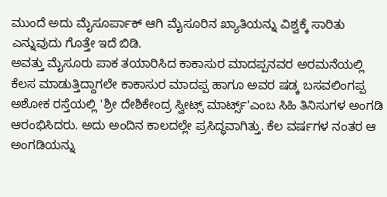ಮುಂದೆ ಅದು ಮೈಸೂರ್ಪಾಕ್ ಆಗಿ ಮೈಸೂರಿನ ಖ್ಯಾತಿಯನ್ನು ವಿಶ್ವಕ್ಕೆ ಸಾರಿತು ಎನ್ನುವುದು ಗೊತ್ತೇ ಇದೆ ಬಿಡಿ.
ಅವತ್ತು ಮೈಸೂರು ಪಾಕ ತಯಾರಿಸಿದ ಕಾಕಾಸುರ ಮಾದಪ್ಪನವರ ಅರಮನೆಯಲ್ಲಿ ಕೆಲಸ ಮಾಡುತ್ತಿದ್ದಾಗಲೇ ಕಾಕಾಸುರ ಮಾದಪ್ಪ ಹಾಗೂ ಅವರ ಷಡ್ಕ ಬಸವಲಿಂಗಪ್ಪ ಅಶೋಕ ರಸ್ತೆಯಲ್ಲಿ 'ಶ್ರೀ ದೇಶಿಕೇಂದ್ರ ಸ್ವೀಟ್ಸ್ ಮಾರ್ಟ್ಸ್'ಎಂಬ ಸಿಹಿ ತಿನಿಸುಗಳ ಅಂಗಡಿ ಆರಂಭಿಸಿದರು. ಅದು ಅಂದಿನ ಕಾಲದಲ್ಲೇ ಪ್ರಸಿದ್ಧವಾಗಿತ್ತು. ಕೆಲ ವರ್ಷಗಳ ನಂತರ ಆ ಅಂಗಡಿಯನ್ನು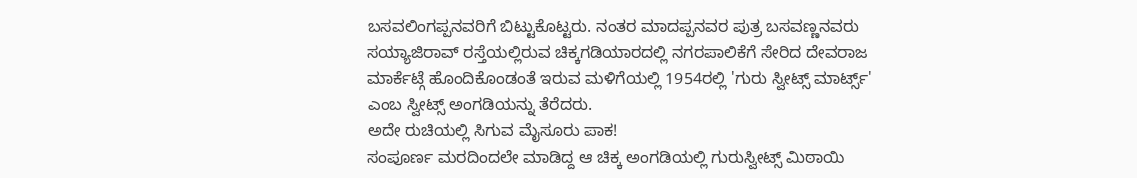ಬಸವಲಿಂಗಪ್ಪನವರಿಗೆ ಬಿಟ್ಟುಕೊಟ್ಟರು. ನಂತರ ಮಾದಪ್ಪನವರ ಪುತ್ರ ಬಸವಣ್ಣನವರು ಸಯ್ಯಾಜಿರಾವ್ ರಸ್ತೆಯಲ್ಲಿರುವ ಚಿಕ್ಕಗಡಿಯಾರದಲ್ಲಿ ನಗರಪಾಲಿಕೆಗೆ ಸೇರಿದ ದೇವರಾಜ ಮಾರ್ಕೆಟ್ಗೆ ಹೊಂದಿಕೊಂಡಂತೆ ಇರುವ ಮಳಿಗೆಯಲ್ಲಿ 1954ರಲ್ಲಿ 'ಗುರು ಸ್ವೀಟ್ಸ್ ಮಾರ್ಟ್ಸ್' ಎಂಬ ಸ್ವೀಟ್ಸ್ ಅಂಗಡಿಯನ್ನು ತೆರೆದರು.
ಅದೇ ರುಚಿಯಲ್ಲಿ ಸಿಗುವ ಮೈಸೂರು ಪಾಕ!
ಸಂಪೂರ್ಣ ಮರದಿಂದಲೇ ಮಾಡಿದ್ದ ಆ ಚಿಕ್ಕ ಅಂಗಡಿಯಲ್ಲಿ ಗುರುಸ್ವೀಟ್ಸ್ ಮಿಠಾಯಿ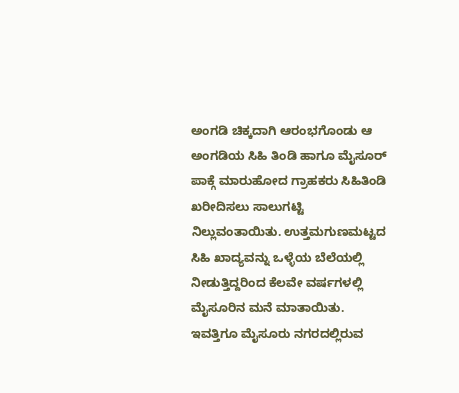ಅಂಗಡಿ ಚಿಕ್ಕದಾಗಿ ಆರಂಭಗೊಂಡು ಆ ಅಂಗಡಿಯ ಸಿಹಿ ತಿಂಡಿ ಹಾಗೂ ಮೈಸೂರ್ ಪಾಕ್ಗೆ ಮಾರುಹೋದ ಗ್ರಾಹಕರು ಸಿಹಿತಿಂಡಿ ಖರೀದಿಸಲು ಸಾಲುಗಟ್ಟಿ ನಿಲ್ಲುವಂತಾಯಿತು. ಉತ್ತಮಗುಣಮಟ್ಟದ ಸಿಹಿ ಖಾದ್ಯವನ್ನು ಒಳ್ಳೆಯ ಬೆಲೆಯಲ್ಲಿ ನೀಡುತ್ತಿದ್ದರಿಂದ ಕೆಲವೇ ವರ್ಷಗಳಲ್ಲಿ ಮೈಸೂರಿನ ಮನೆ ಮಾತಾಯಿತು.
ಇವತ್ತಿಗೂ ಮೈಸೂರು ನಗರದಲ್ಲಿರುವ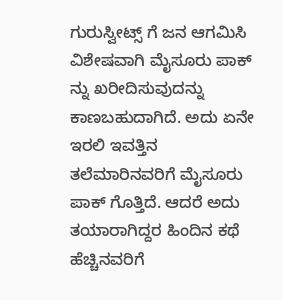ಗುರುಸ್ವೀಟ್ಸ್ ಗೆ ಜನ ಆಗಮಿಸಿ ವಿಶೇಷವಾಗಿ ಮೈಸೂರು ಪಾಕ್ ನ್ನು ಖರೀದಿಸುವುದನ್ನು ಕಾಣಬಹುದಾಗಿದೆ. ಅದು ಏನೇ ಇರಲಿ ಇವತ್ತಿನ ತಲೆಮಾರಿನವರಿಗೆ ಮೈಸೂರು ಪಾಕ್ ಗೊತ್ತಿದೆ. ಆದರೆ ಅದು ತಯಾರಾಗಿದ್ದರ ಹಿಂದಿನ ಕಥೆ ಹೆಚ್ಚಿನವರಿಗೆ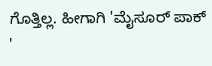ಗೊತ್ತಿಲ್ಲ. ಹೀಗಾಗಿ 'ಮೈಸೂರ್ ಪಾಕ್ '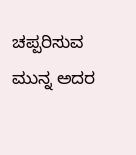ಚಪ್ಪರಿಸುವ ಮುನ್ನ ಅದರ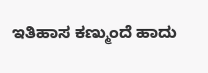ಇತಿಹಾಸ ಕಣ್ಮುಂದೆ ಹಾದು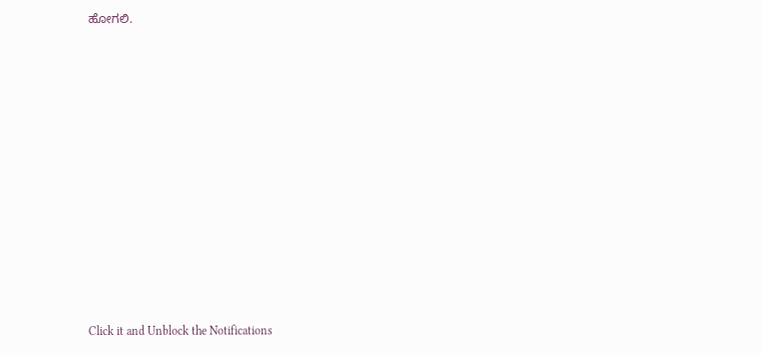ಹೋಗಲಿ.












Click it and Unblock the Notifications